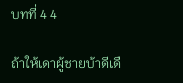บทที่ 4 4

ถ้าให้เดาผู้ชายบ้าดีเดื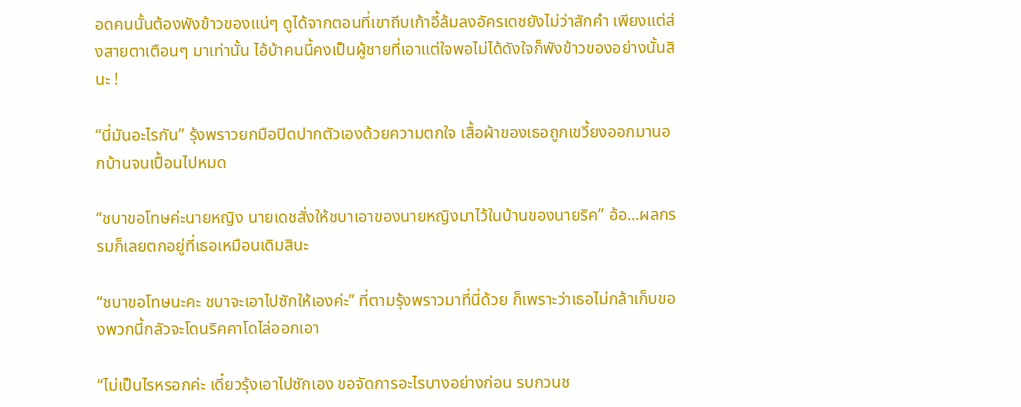อดคนนั้นต้องพังข้าวของแน่ๆ ดูได้จากตอนที่เขาถีบเก้าอี้ล้มลงอัครเดชยังไม่ว่าสักคำ เพียงแต่ส่งสายตาเตือนๆ มาเท่านั้น ไอ้บ้าคนนี้คงเป็นผู้ชายที่เอาแต่ใจพอไม่ได้ดังใจก็พังข้าวของอย่างนั้นสินะ !

“นี่มันอะไรกัน” รุ้งพราวยกมือปิดปากตัวเองด้วยความตกใจ เสื้อผ้าของเธอถูกเขวี้ยงออกมานอกบ้านจนเปื้อนไปหมด

“ชบาขอโทษค่ะนายหญิง นายเดชสั่งให้ชบาเอาของนายหญิงมาไว้ในบ้านของนายริค” อ้อ...ผลกรรมก็เลยตกอยู่ที่เธอเหมือนเดิมสินะ

“ชบาขอโทษนะคะ ชบาจะเอาไปซักให้เองค่ะ” ที่ตามรุ้งพราวมาที่นี่ด้วย ก็เพราะว่าเธอไม่กล้าเก็บของพวกนี้กลัวจะโดนริคคาโดไล่ออกเอา

“ไม่เป็นไรหรอกค่ะ เดี๋ยวรุ้งเอาไปซักเอง ขอจัดการอะไรบางอย่างก่อน รบกวนช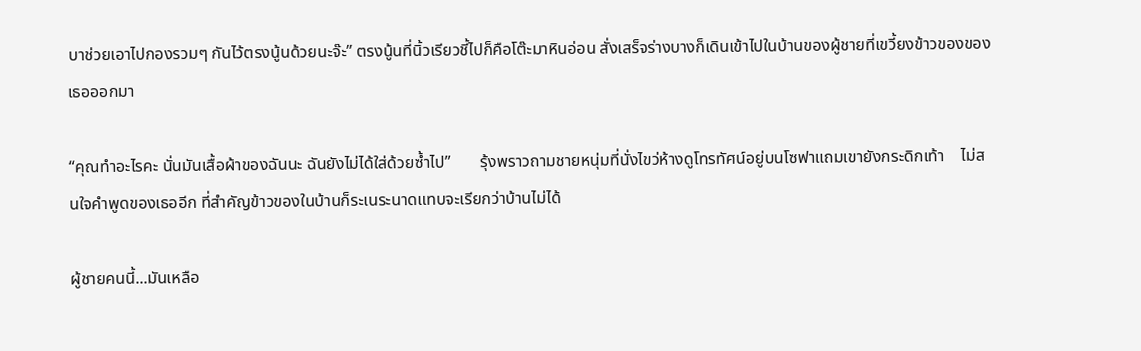บาช่วยเอาไปกองรวมๆ กันไว้ตรงนู้นด้วยนะจ๊ะ” ตรงนู้นที่นิ้วเรียวชี้ไปก็คือโต๊ะมาหินอ่อน สั่งเสร็จร่างบางก็เดินเข้าไปในบ้านของผู้ชายที่เขวี้ยงข้าวของของเธอออกมา

“คุณทำอะไรคะ นั่นมันเสื้อผ้าของฉันนะ ฉันยังไม่ได้ใส่ด้วยซ้ำไป”       รุ้งพราวถามชายหนุ่มที่นั่งไขว่ห้างดูโทรทัศน์อยู่บนโซฟาแถมเขายังกระดิกเท้า    ไม่สนใจคำพูดของเธออีก ที่สำคัญข้าวของในบ้านก็ระเนระนาดแทบจะเรียกว่าบ้านไม่ได้

ผู้ชายคนนี้...มันเหลือ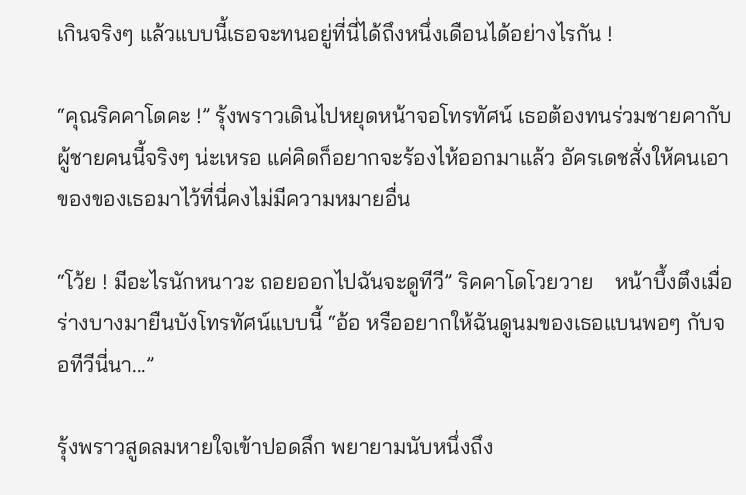เกินจริงๆ แล้วแบบนี้เธอจะทนอยู่ที่นี่ได้ถึงหนึ่งเดือนได้อย่างไรกัน !

“คุณริคคาโดคะ !” รุ้งพราวเดินไปหยุดหน้าจอโทรทัศน์ เธอต้องทนร่วมชายคากับผู้ชายคนนี้จริงๆ น่ะเหรอ แค่คิดก็อยากจะร้องไห้ออกมาแล้ว อัครเดชสั่งให้คนเอาของของเธอมาไว้ที่นี่คงไม่มีความหมายอื่น

“โว้ย ! มีอะไรนักหนาวะ ถอยออกไปฉันจะดูทีวี” ริคคาโดโวยวาย    หน้าบึ้งตึงเมื่อร่างบางมายืนบังโทรทัศน์แบบนี้ “อ้อ หรืออยากให้ฉันดูนมของเธอแบนพอๆ กับจอทีวีนี่นา...”

รุ้งพราวสูดลมหายใจเข้าปอดลึก พยายามนับหนึ่งถึง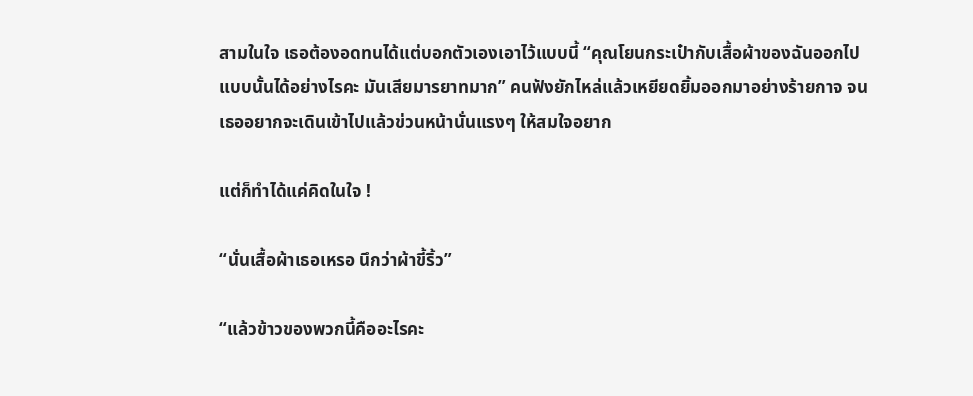สามในใจ เธอต้องอดทนได้แต่บอกตัวเองเอาไว้แบบนี้ “คุณโยนกระเป๋ากับเสื้อผ้าของฉันออกไปแบบนั้นได้อย่างไรคะ มันเสียมารยาทมาก” คนฟังยักไหล่แล้วเหยียดยิ้มออกมาอย่างร้ายกาจ จนเธออยากจะเดินเข้าไปแล้วข่วนหน้านั่นแรงๆ ให้สมใจอยาก

แต่ก็ทำได้แค่คิดในใจ !

“นั่นเสื้อผ้าเธอเหรอ นึกว่าผ้าขี้ริ้ว”

“แล้วข้าวของพวกนี้คืออะไรคะ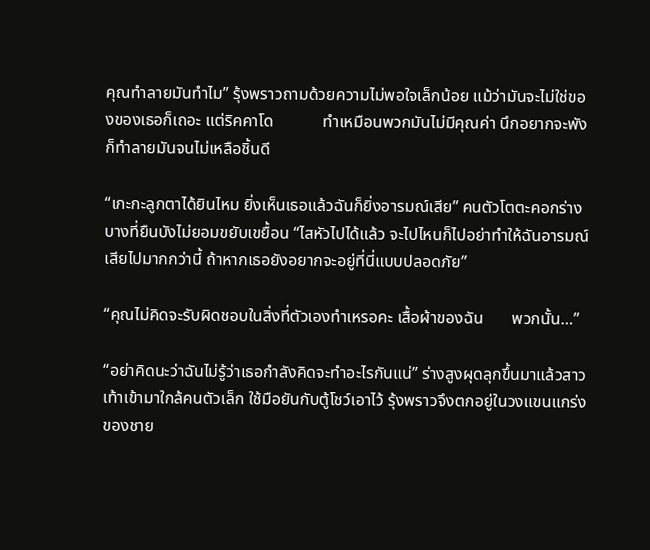คุณทำลายมันทำไม” รุ้งพราวถามด้วยความไม่พอใจเล็กน้อย แม้ว่ามันจะไม่ใช่ของของเธอก็เถอะ แต่ริคคาโด            ทำเหมือนพวกมันไม่มีคุณค่า นึกอยากจะพังก็ทำลายมันจนไม่เหลือชิ้นดี

“เกะกะลูกตาได้ยินไหม ยิ่งเห็นเธอแล้วฉันก็ยิ่งอารมณ์เสีย” คนตัวโตตะคอกร่างบางที่ยืนบังไม่ยอมขยับเขยื้อน “ไสหัวไปได้แล้ว จะไปไหนก็ไปอย่าทำให้ฉันอารมณ์เสียไปมากกว่านี้ ถ้าหากเธอยังอยากจะอยู่ที่นี่แบบปลอดภัย”

“คุณไม่คิดจะรับผิดชอบในสิ่งที่ตัวเองทำเหรอคะ เสื้อผ้าของฉัน       พวกนั้น…”

“อย่าคิดนะว่าฉันไม่รู้ว่าเธอกำลังคิดจะทำอะไรกันแน่” ร่างสูงผุดลุกขึ้นมาแล้วสาวเท้าเข้ามาใกล้คนตัวเล็ก ใช้มือยันกับตู้โชว์เอาไว้ รุ้งพราวจึงตกอยู่ในวงแขนแกร่งของชาย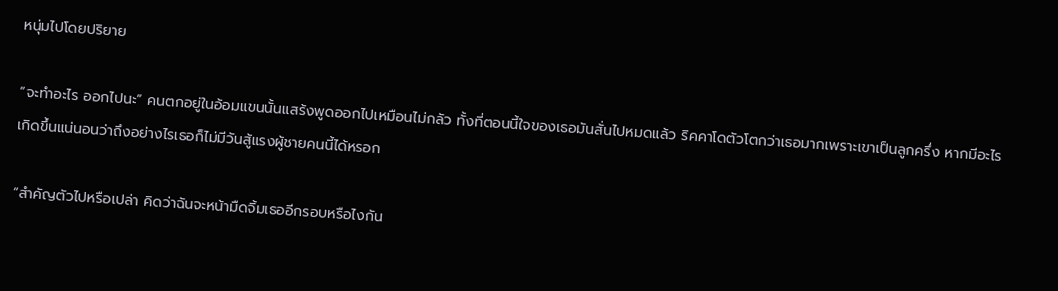หนุ่มไปโดยปริยาย

“จะทำอะไร ออกไปนะ” คนตกอยู่ในอ้อมแขนนั้นแสร้งพูดออกไปเหมือนไม่กลัว ทั้งที่ตอนนี้ใจของเธอมันสั่นไปหมดแล้ว ริคคาโดตัวโตกว่าเธอมากเพราะเขาเป็นลูกครึ่ง หากมีอะไรเกิดขึ้นแน่นอนว่าถึงอย่างไรเธอก็ไม่มีวันสู้แรงผู้ชายคนนี้ได้หรอก

“สำคัญตัวไปหรือเปล่า คิดว่าฉันจะหน้ามืดจิ้มเธออีกรอบหรือไงกัน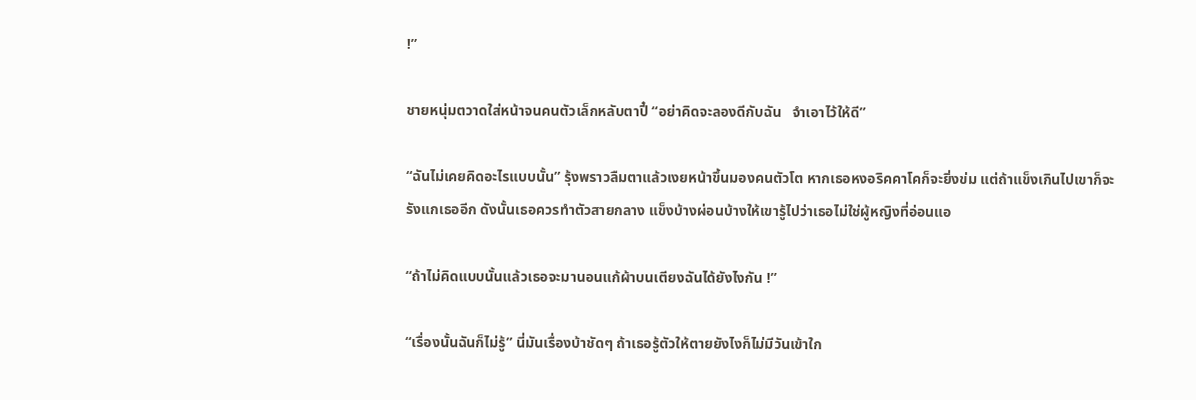!”

ชายหนุ่มตวาดใส่หน้าจนคนตัวเล็กหลับตาปี๋ “อย่าคิดจะลองดีกับฉัน   จำเอาไว้ให้ดี”

“ฉันไม่เคยคิดอะไรแบบนั้น” รุ้งพราวลืมตาแล้วเงยหน้าขึ้นมองคนตัวโต หากเธอหงอริคคาโคก็จะยิ่งข่ม แต่ถ้าแข็งเกินไปเขาก็จะรังแกเธออีก ดังนั้นเธอควรทำตัวสายกลาง แข็งบ้างผ่อนบ้างให้เขารู้ไปว่าเธอไม่ใช่ผู้หญิงที่อ่อนแอ

“ถ้าไม่คิดแบบนั้นแล้วเธอจะมานอนแก้ผ้าบนเตียงฉันได้ยังไงกัน !”

“เรื่องนั้นฉันก็ไม่รู้” นี่มันเรื่องบ้าชัดๆ ถ้าเธอรู้ตัวให้ตายยังไงก็ไม่มีวันเข้าใก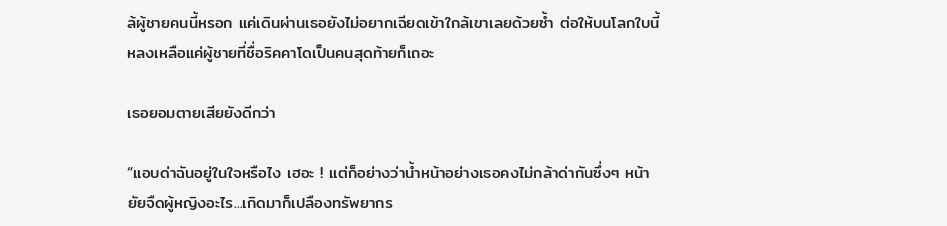ล้ผู้ชายคนนี้หรอก แค่เดินผ่านเธอยังไม่อยากเฉียดเข้าใกล้เขาเลยด้วยซ้ำ ต่อให้บนโลกใบนี้หลงเหลือแค่ผู้ชายที่ชื่อริคคาโดเป็นคนสุดท้ายก็เถอะ

เธอยอมตายเสียยังดีกว่า

“แอบด่าฉันอยู่ในใจหรือไง เฮอะ ! แต่ก็อย่างว่าน้ำหน้าอย่างเธอคงไม่กล้าด่ากันซึ่งๆ หน้า ยัยจืดผู้หญิงอะไร...เกิดมาก็เปลืองทรัพยากร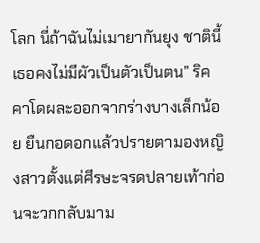โลก นี่ถ้าฉันไม่เมายากันยุง ชาตินี้เธอคงไม่มีผัวเป็นตัวเป็นตน” ริคคาโดผละออกจากร่างบางเล็กน้อย ยืนกอดอกแล้วปรายตามองหญิงสาวตั้งแต่ศีรษะจรดปลายเท้าก่อนจะวกกลับมาม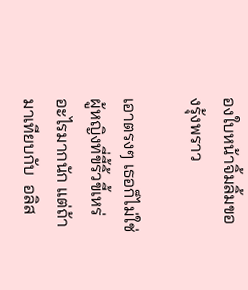องใบหน้าจิ้มลิ้มของรุ้งพราว

เอาตรงๆ เธอก็ไม่ใช่ผู้หญิงที่ขี้ริ้วขี้เหร่อะไรมากนัก แต่ถ้ามาเทียบกับ  อลิส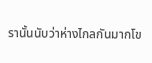รานั้นนับว่าห่างไกลกันมากโข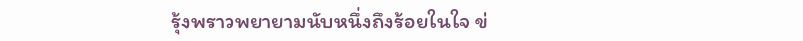รุ้งพราวพยายามนับหนึ่งถึงร้อยในใจ ข่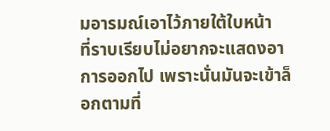มอารมณ์เอาไว้ภายใต้ใบหน้า     ที่ราบเรียบไม่อยากจะแสดงอาการออกไป เพราะนั่นมันจะเข้าล็อกตามที่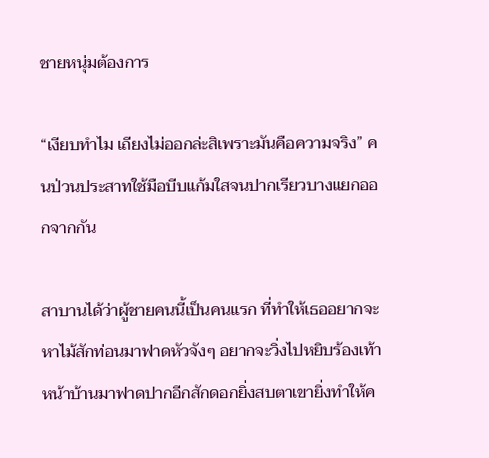ชายหนุ่มต้องการ

“เงียบทำไม เถียงไม่ออกล่ะสิเพราะมันคือความจริง” คนป่วนประสาทใช้มือบีบแก้มใสจนปากเรียวบางแยกออกจากกัน

สาบานได้ว่าผู้ชายคนนี้เป็นคนแรก ที่ทำให้เธออยากจะหาไม้สักท่อนมาฟาดหัวจังๆ อยากจะวิ่งไปหยิบร้องเท้าหน้าบ้านมาฟาดปากอีกสักดอกยิ่งสบตาเขายิ่งทำให้ค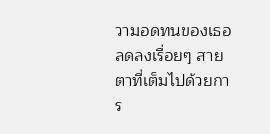วามอดทนของเธอลดลงเรื่อยๆ สายตาที่เต็มไปด้วยการ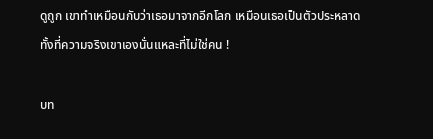ดูถูก เขาทำเหมือนกับว่าเธอมาจากอีกโลก เหมือนเธอเป็นตัวประหลาด ทั้งที่ความจริงเขาเองนั่นแหละที่ไม่ใช่คน !

บท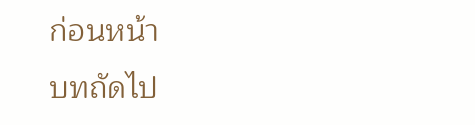ก่อนหน้า
บทถัดไป